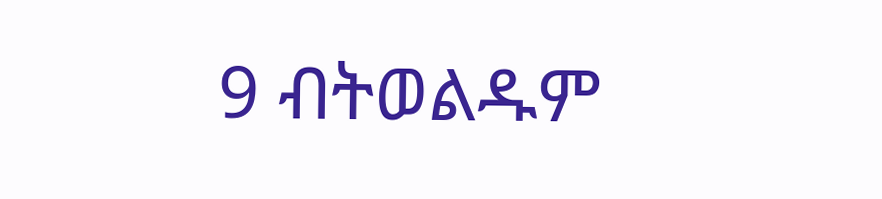9 ብትወልዱም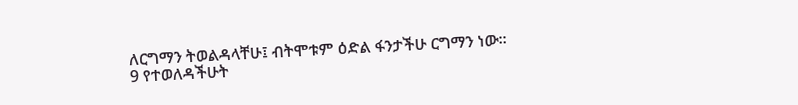ለርግማን ትወልዳላቸሁ፤ ብትሞቱም ዕድል ፋንታችሁ ርግማን ነው።
9 የተወለዳችሁት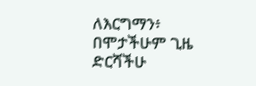ለእርግማን፥ በሞታችሁም ጊዜ ድርሻችሁ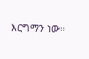እርግማን ነው።